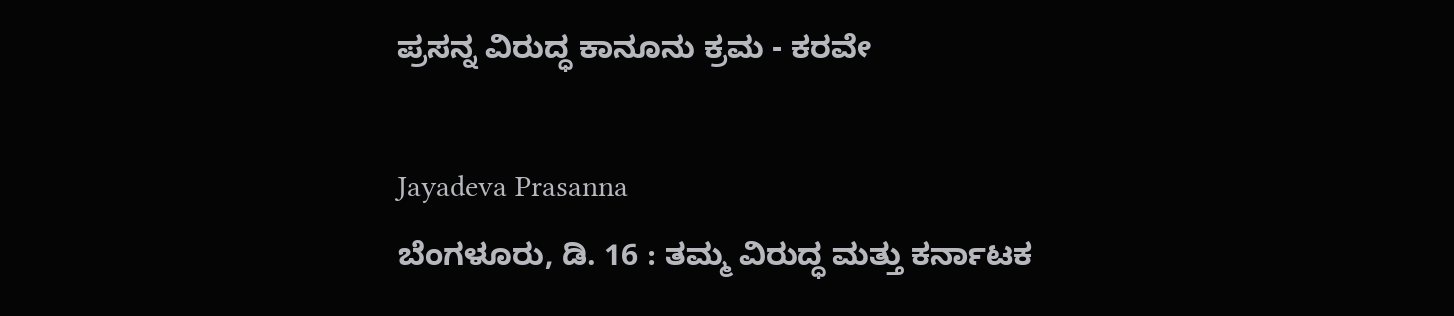ಪ್ರಸನ್ನ ವಿರುದ್ಧ ಕಾನೂನು ಕ್ರಮ - ಕರವೇ

Jayadeva Prasanna
ಬೆಂಗಳೂರು, ಡಿ. 16 : ತಮ್ಮ ವಿರುದ್ಧ ಮತ್ತು ಕರ್ನಾಟಕ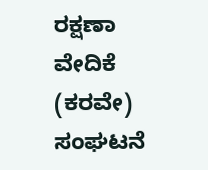ರಕ್ಷಣಾ ವೇದಿಕೆ (ಕರವೇ) ಸಂಘಟನೆ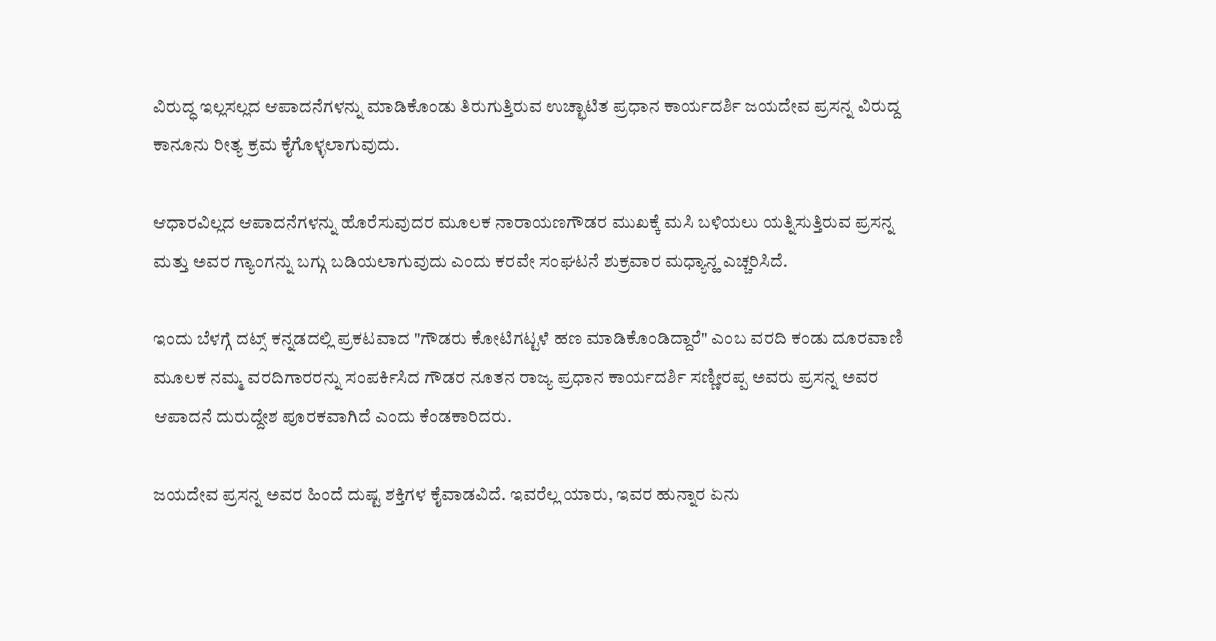ವಿರುದ್ಧ ಇಲ್ಲಸಲ್ಲದ ಆಪಾದನೆಗಳನ್ನು ಮಾಡಿಕೊಂಡು ತಿರುಗುತ್ತಿರುವ ಉಚ್ಛಾಟಿತ ಪ್ರಧಾನ ಕಾರ್ಯದರ್ಶಿ ಜಯದೇವ ಪ್ರಸನ್ನ ವಿರುದ್ದ ಕಾನೂನು ರೀತ್ಯ ಕ್ರಮ ಕೈಗೊಳ್ಳಲಾಗುವುದು.

ಆಧಾರವಿಲ್ಲದ ಆಪಾದನೆಗಳನ್ನು ಹೊರೆಸುವುದರ ಮೂಲಕ ನಾರಾಯಣಗೌಡರ ಮುಖಕ್ಕೆ ಮಸಿ ಬಳಿಯಲು ಯತ್ನಿಸುತ್ತಿರುವ ಪ್ರಸನ್ನ ಮತ್ತು ಅವರ ಗ್ಯಾಂಗನ್ನು ಬಗ್ಗು ಬಡಿಯಲಾಗುವುದು ಎಂದು ಕರವೇ ಸಂಘಟನೆ ಶುಕ್ರವಾರ ಮಧ್ಯಾನ್ಹ ಎಚ್ಚರಿಸಿದೆ.

ಇಂದು ಬೆಳಗ್ಗೆ ದಟ್ಸ್ ಕನ್ನಡದಲ್ಲಿ ಪ್ರಕಟವಾದ "ಗೌಡರು ಕೋಟಿಗಟ್ಟಳೆ ಹಣ ಮಾಡಿಕೊಂಡಿದ್ದಾರೆ" ಎಂಬ ವರದಿ ಕಂಡು ದೂರವಾಣಿ ಮೂಲಕ ನಮ್ಮ ವರದಿಗಾರರನ್ನು ಸಂಪರ್ಕಿಸಿದ ಗೌಡರ ನೂತನ ರಾಜ್ಯ ಪ್ರಧಾನ ಕಾರ್ಯದರ್ಶಿ ಸಣ್ಣೀರಪ್ಪ ಅವರು ಪ್ರಸನ್ನ ಅವರ ಆಪಾದನೆ ದುರುದ್ದೇಶ ಪೂರಕವಾಗಿದೆ ಎಂದು ಕೆಂಡಕಾರಿದರು.

ಜಯದೇವ ಪ್ರಸನ್ನ ಅವರ ಹಿಂದೆ ದುಷ್ಟ ಶಕ್ತಿಗಳ ಕೈವಾಡವಿದೆ. ಇವರೆಲ್ಲ ಯಾರು, ಇವರ ಹುನ್ನಾರ ಏನು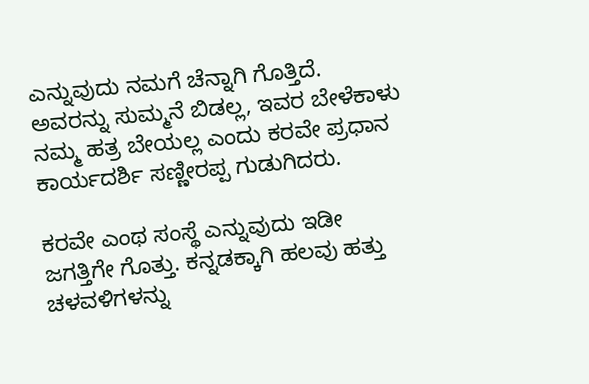ಎನ್ನುವುದು ನಮಗೆ ಚೆನ್ನಾಗಿ ಗೊತ್ತಿದೆ. ಅವರನ್ನು ಸುಮ್ಮನೆ ಬಿಡಲ್ಲ, ಇವರ ಬೇಳೆಕಾಳು ನಮ್ಮ ಹತ್ರ ಬೇಯಲ್ಲ ಎಂದು ಕರವೇ ಪ್ರಧಾನ ಕಾರ್ಯದರ್ಶಿ ಸಣ್ಣೀರಪ್ಪ ಗುಡುಗಿದರು.

ಕರವೇ ಎಂಥ ಸಂಸ್ಥೆ ಎನ್ನುವುದು ಇಡೀ ಜಗತ್ತಿಗೇ ಗೊತ್ತು. ಕನ್ನಡಕ್ಕಾಗಿ ಹಲವು ಹತ್ತು ಚಳವಳಿಗಳನ್ನು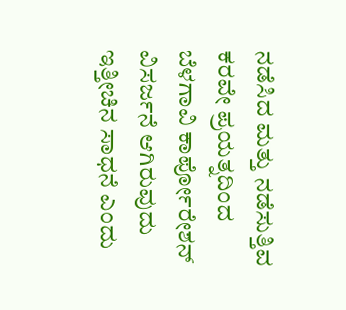ನಡೆಸಿದ ಮತ್ತು ನಡೆಸುತ್ತಿವ ಕರವೇ ಪ್ರಯತ್ನದಿಂದ ಬೆಳಗಾವಿ ಕಾರ್ಪೋರೇಶನ್ ವಿಸರ್ಜನೆ ಆಗಿರುವುದು ಇತ್ತೀಚಿನ ಸಾಧನೆ ಎಂದು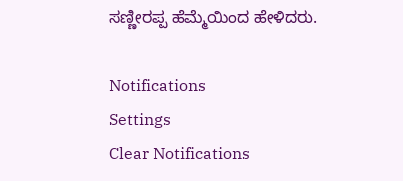ಸಣ್ಣೀರಪ್ಪ ಹೆಮ್ಮೆಯಿಂದ ಹೇಳಿದರು.

Notifications
Settings
Clear Notifications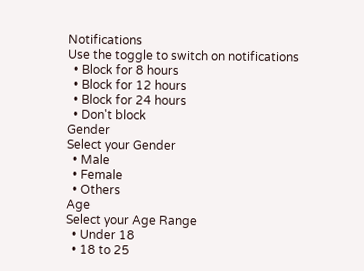Notifications
Use the toggle to switch on notifications
  • Block for 8 hours
  • Block for 12 hours
  • Block for 24 hours
  • Don't block
Gender
Select your Gender
  • Male
  • Female
  • Others
Age
Select your Age Range
  • Under 18
  • 18 to 25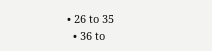• 26 to 35
  • 36 to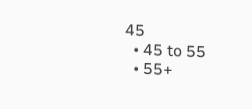45
  • 45 to 55
  • 55+